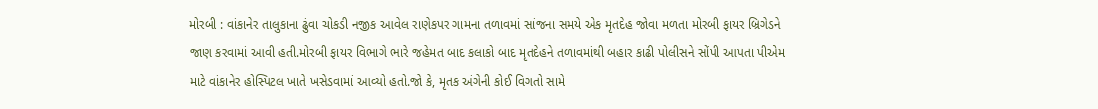મોરબી : વાંકાનેર તાલુકાના ઢુંવા ચોકડી નજીક આવેલ રાણેકપર ગામના તળાવમાં સાંજના સમયે એક મૃતદેહ જોવા મળતા મોરબી ફાયર બ્રિગેડને જાણ કરવામાં આવી હતી.મોરબી ફાયર વિભાગે ભારે જહેમત બાદ કલાકો બાદ મૃતદેહને તળાવમાંથી બહાર કાઢી પોલીસને સોંપી આપતા પીએમ માટે વાંકાનેર હોસ્પિટલ ખાતે ખસેડવામાં આવ્યો હતો.જો કે, મૃતક અંગેની કોઈ વિગતો સામે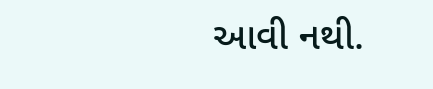આવી નથી.